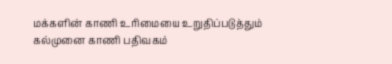மக்களின் காணி உரிமையை உறுதிப்படுத்தும் கல்முனை காணி பதிவகம்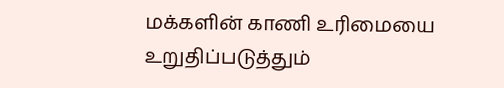மக்களின் காணி உரிமையை உறுதிப்படுத்தும்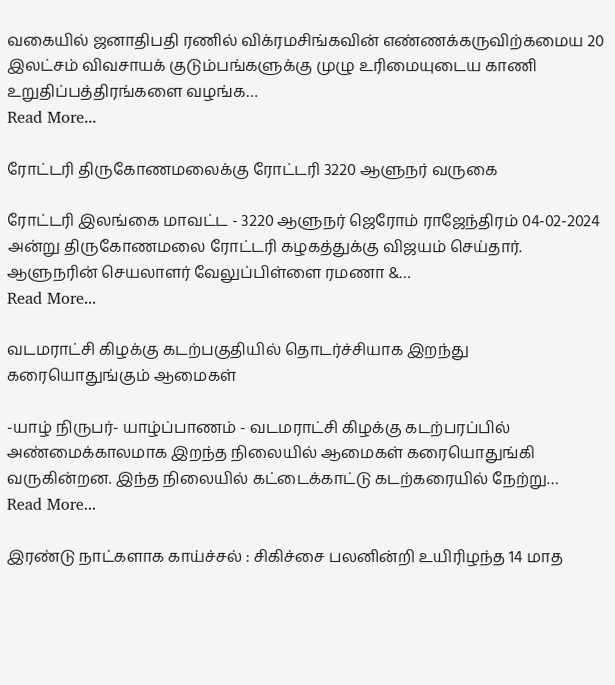வகையில் ஜனாதிபதி ரணில் விக்ரமசிங்கவின் எண்ணக்கருவிற்கமைய 20 இலட்சம் விவசாயக் குடும்பங்களுக்கு முழு உரிமையுடைய காணி உறுதிப்பத்திரங்களை வழங்க…
Read More...

ரோட்டரி திருகோணமலைக்கு ரோட்டரி 3220 ஆளுநர் வருகை

ரோட்டரி இலங்கை மாவட்ட - 3220 ஆளுநர் ஜெரோம் ராஜேந்திரம் 04-02-2024 அன்று திருகோணமலை ரோட்டரி கழகத்துக்கு விஜயம் செய்தார். ஆளுநரின் செயலாளர் வேலுப்பிள்ளை ரமணா &…
Read More...

வடமராட்சி கிழக்கு கடற்பகுதியில் தொடர்ச்சியாக இறந்து கரையொதுங்கும் ஆமைகள்

-யாழ் நிருபர்- யாழ்ப்பாணம் - வடமராட்சி கிழக்கு கடற்பரப்பில் அண்மைக்காலமாக இறந்த நிலையில் ஆமைகள் கரையொதுங்கி வருகின்றன. இந்த நிலையில் கட்டைக்காட்டு கடற்கரையில் நேற்று…
Read More...

இரண்டு நாட்களாக காய்ச்சல் : சிகிச்சை பலனின்றி உயிரிழந்த 14 மாத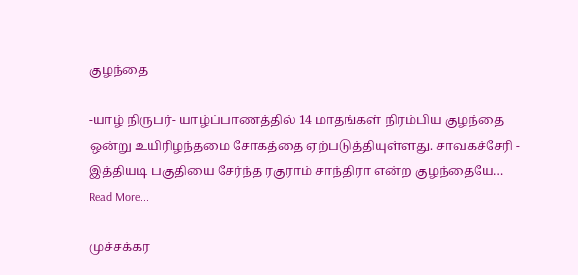குழந்தை

-யாழ் நிருபர்- யாழ்ப்பாணத்தில் 14 மாதங்கள் நிரம்பிய குழந்தை ஒன்று உயிரிழந்தமை சோகத்தை ஏற்படுத்தியுள்ளது. சாவகச்சேரி - இத்தியடி பகுதியை சேர்ந்த ரகுராம் சாந்திரா என்ற குழந்தையே…
Read More...

முச்சக்கர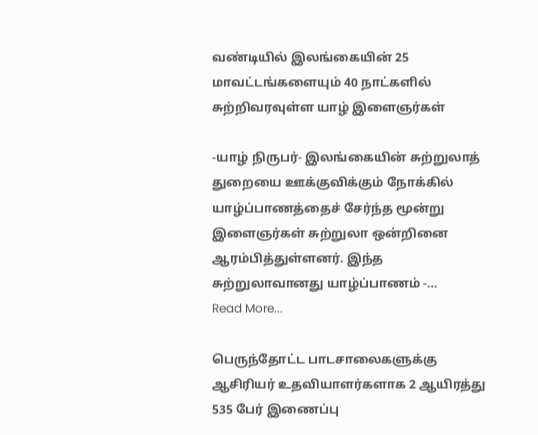வண்டியில் இலங்கையின் 25 மாவட்டங்களையும் 40 நாட்களில் சுற்றிவரவுள்ள யாழ் இளைஞர்கள்

-யாழ் நிருபர்- இலங்கையின் சுற்றுலாத் துறையை ஊக்குவிக்கும் நோக்கில் யாழ்ப்பாணத்தைச் சேர்ந்த மூன்று இளைஞர்கள் சுற்றுலா ஒன்றினை ஆரம்பித்துள்ளனர். இந்த சுற்றுலாவானது யாழ்ப்பாணம் -…
Read More...

பெருந்தோட்ட பாடசாலைகளுக்கு ஆசிரியர் உதவியாளர்களாக 2 ஆயிரத்து 535 பேர் இணைப்பு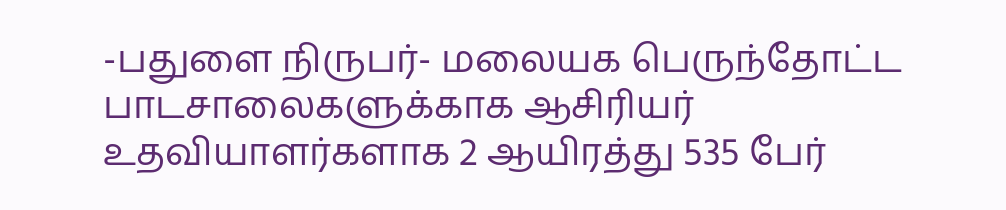-பதுளை நிருபர்- மலையக பெருந்தோட்ட பாடசாலைகளுக்காக ஆசிரியர் உதவியாளர்களாக 2 ஆயிரத்து 535 பேர்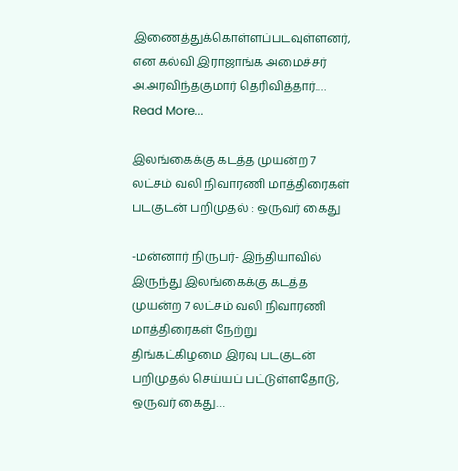இணைத்துக்கொள்ளப்படவுள்ளனர், என கல்வி இராஜாங்க அமைச்சர் அ.அரவிந்தகுமார் தெரிவித்தார்.…
Read More...

இலங்கைக்கு கடத்த முயன்ற 7 லட்சம் வலி நிவாரணி மாத்திரைகள் படகுடன் பறிமுதல் : ஒருவர் கைது

-மன்னார் நிருபர்- இந்தியாவில் இருந்து இலங்கைக்கு கடத்த முயன்ற 7 லட்சம் வலி நிவாரணி மாத்திரைகள் நேற்று திங்கட்கிழமை இரவு படகுடன் பறிமுதல் செய்யப் பட்டுள்ளதோடு, ஒருவர் கைது…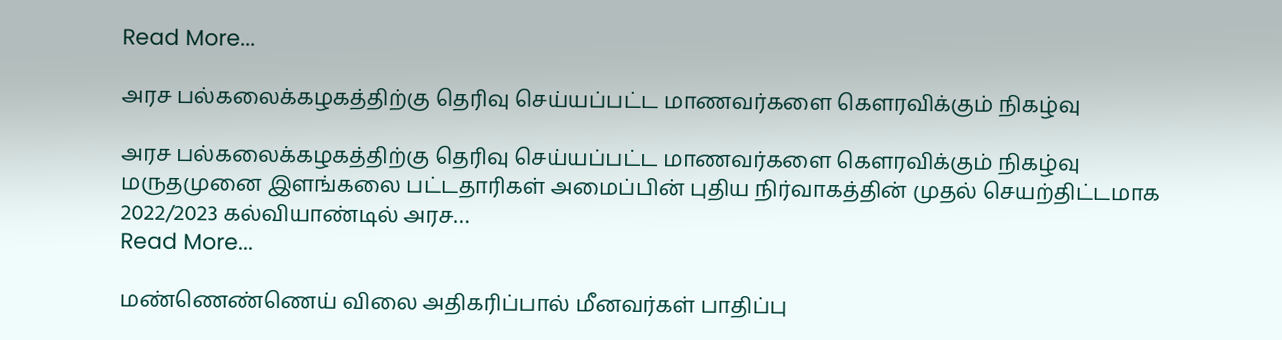Read More...

அரச பல்கலைக்கழகத்திற்கு தெரிவு செய்யப்பட்ட மாணவர்களை கௌரவிக்கும் நிகழ்வு

அரச பல்கலைக்கழகத்திற்கு தெரிவு செய்யப்பட்ட மாணவர்களை கௌரவிக்கும் நிகழ்வு மருதமுனை இளங்கலை பட்டதாரிகள் அமைப்பின் புதிய நிர்வாகத்தின் முதல் செயற்திட்டமாக 2022/2023 கல்வியாண்டில் அரச…
Read More...

மண்ணெண்ணெய் விலை அதிகரிப்பால் மீனவர்கள் பாதிப்பு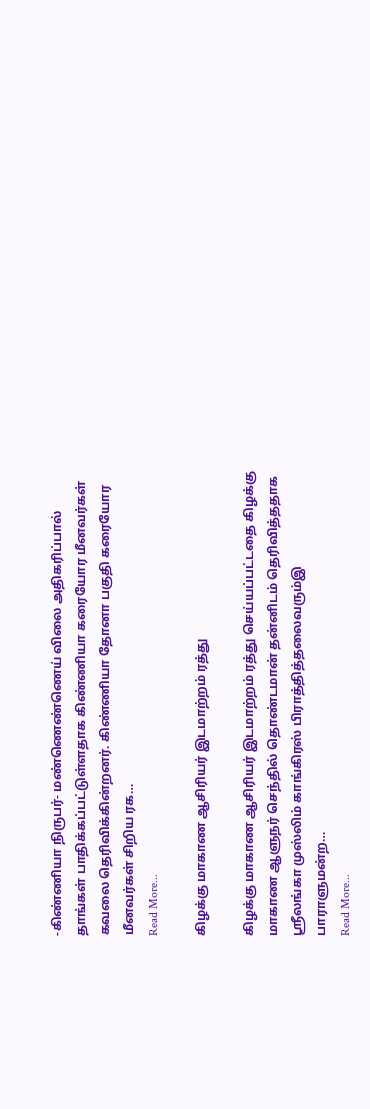-கிண்ணியா நிருபர்- மண்ணெண்ணெய் விலை அதிகரிப்பால் தாங்கள் பாதிக்கப்பட்டுள்ளதாக கிண்ணியா கரையோர மீனவர்கள் கவலை தெரிவிக்கின்றனர். கிண்ணியா தோனா பகுதி கரையோர மீனவர்கள் சிறிய ரக…
Read More...

கிழக்கு மாகாண ஆசிரியர் இடமாற்றம் ரத்து

கிழக்கு மாகாண ஆசிரியர் இடமாற்றம் ரத்து செய்யப்பட்டதை கிழக்கு மாகாண ஆளுநர் செந்தில் தொண்டமான் தன்னிடம் தெரிவித்ததாக ஸ்ரீலங்கா முஸ்லிம் காங்கிரஸ் பிராத்தித்தலைவரும்இ பாராளுமன்ற…
Read More...